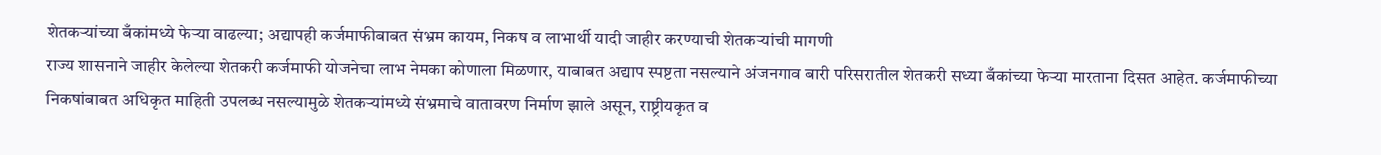शेतकऱ्यांच्या बँकांमध्ये फेऱ्या वाढल्या; अद्यापही कर्जमाफीबाबत संभ्रम कायम, निकष व लाभार्थी यादी जाहीर करण्याची शेतकऱ्यांची मागणी
राज्य शासनाने जाहीर केलेल्या शेतकरी कर्जमाफी योजनेचा लाभ नेमका कोणाला मिळणार, याबाबत अद्याप स्पष्टता नसल्याने अंजनगाव बारी परिसरातील शेतकरी सध्या बँकांच्या फेऱ्या मारताना दिसत आहेत. कर्जमाफीच्या निकषांबाबत अधिकृत माहिती उपलब्ध नसल्यामुळे शेतकऱ्यांमध्ये संभ्रमाचे वातावरण निर्माण झाले असून, राष्ट्रीयकृत व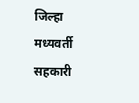जिल्हा मध्यवर्ती सहकारी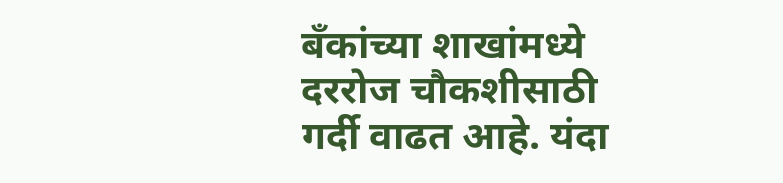बँकांच्या शाखांमध्ये दररोज चौकशीसाठी गर्दी वाढत आहे. यंदा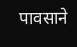पावसाने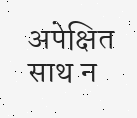अपेक्षित साथ न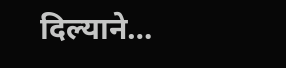दिल्याने…